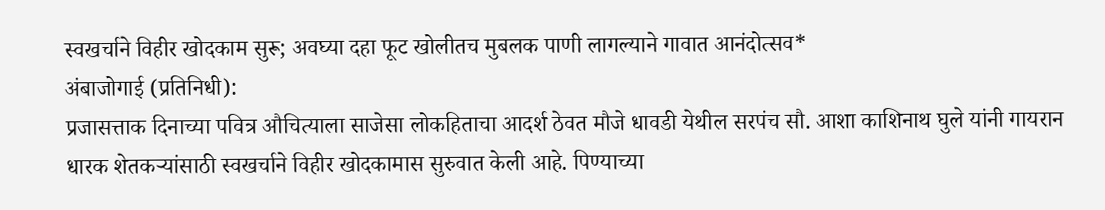स्वखर्चाने विहीर खोदकाम सुरू; अवघ्या दहा फूट खोलीतच मुबलक पाणी लागल्याने गावात आनंदोत्सव*
अंबाजोगाई (प्रतिनिधी):
प्रजासत्ताक दिनाच्या पवित्र औचित्याला साजेसा लोकहिताचा आदर्श ठेवत मौजे धावडी येथील सरपंच सौ. आशा काशिनाथ घुले यांनी गायरान धारक शेतकऱ्यांसाठी स्वखर्चाने विहीर खोदकामास सुरुवात केली आहे. पिण्याच्या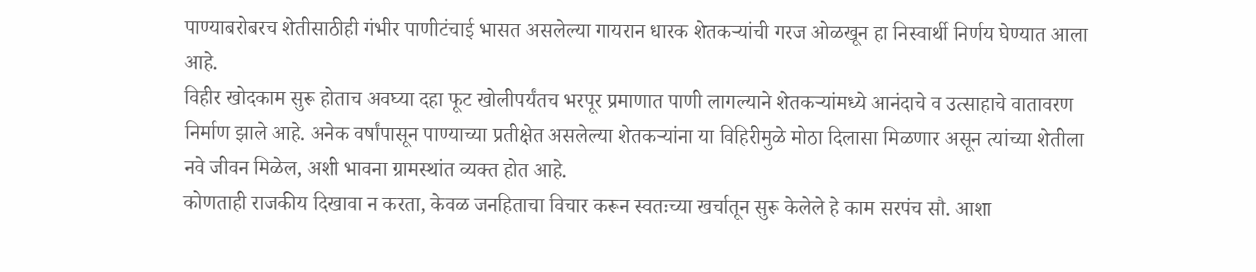पाण्याबरोबरच शेतीसाठीही गंभीर पाणीटंचाई भासत असलेल्या गायरान धारक शेतकऱ्यांची गरज ओळखून हा निस्वार्थी निर्णय घेण्यात आला आहे.
विहीर खोदकाम सुरू होताच अवघ्या दहा फूट खोलीपर्यंतच भरपूर प्रमाणात पाणी लागल्याने शेतकऱ्यांमध्ये आनंदाचे व उत्साहाचे वातावरण निर्माण झाले आहे. अनेक वर्षांपासून पाण्याच्या प्रतीक्षेत असलेल्या शेतकऱ्यांना या विहिरीमुळे मोठा दिलासा मिळणार असून त्यांच्या शेतीला नवे जीवन मिळेल, अशी भावना ग्रामस्थांत व्यक्त होत आहे.
कोणताही राजकीय दिखावा न करता, केवळ जनहिताचा विचार करून स्वतःच्या खर्चातून सुरू केलेले हे काम सरपंच सौ. आशा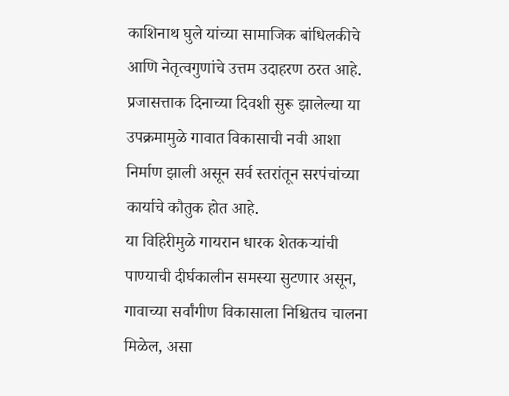काशिनाथ घुले यांच्या सामाजिक बांधिलकीचे आणि नेतृत्वगुणांचे उत्तम उदाहरण ठरत आहे. प्रजासत्ताक दिनाच्या दिवशी सुरू झालेल्या या उपक्रमामुळे गावात विकासाची नवी आशा निर्माण झाली असून सर्व स्तरांतून सरपंचांच्या कार्याचे कौतुक होत आहे.
या विहिरीमुळे गायरान धारक शेतकऱ्यांची पाण्याची दीर्घकालीन समस्या सुटणार असून, गावाच्या सर्वांगीण विकासाला निश्चितच चालना मिळेल, असा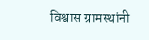विश्वास ग्रामस्थांनी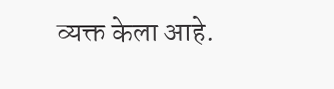व्यक्त केला आहे.